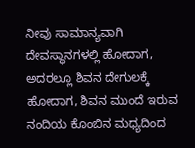ನೀವು ಸಾಮಾನ್ಯವಾಗಿ ದೇವಸ್ಥಾನಗಳಲ್ಲಿ ಹೋದಾಗ, ಅದರಲ್ಲೂ ಶಿವನ ದೇಗುಲಕ್ಕೆ ಹೋದಾಗ, ಶಿವನ ಮುಂದೆ ಇರುವ ನಂದಿಯ ಕೊಂಬಿನ ಮಧ್ಯದಿಂದ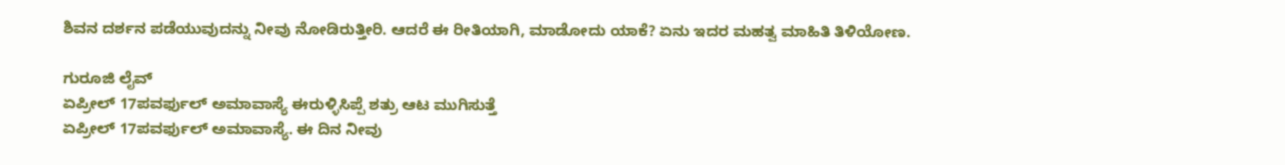ಶಿವನ ದರ್ಶನ ಪಡೆಯುವುದನ್ನು ನೀವು ನೋಡಿರುತ್ತೀರಿ. ಆದರೆ ಈ ರೀತಿಯಾಗಿ, ಮಾಡೋದು ಯಾಕೆ? ಏನು ಇದರ ಮಹತ್ವ ಮಾಹಿತಿ ತಿಳಿಯೋಣ.

ಗುರೂಜಿ ಲೈವ್
ಏಪ್ರೀಲ್ 17ಪವರ್ಫುಲ್ ಅಮಾವಾಸ್ಯೆ ಈರುಳ್ಳಿಸಿಪ್ಪೆ ಶತ್ರು ಆಟ ಮುಗಿಸುತ್ತೆ
ಏಪ್ರೀಲ್ 17ಪವರ್ಫುಲ್ ಅಮಾವಾಸ್ಯೆ. ಈ ದಿನ ನೀವು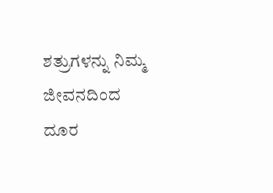ಶತ್ರುಗಳನ್ನು ನಿಮ್ಮ ಜೀವನದಿಂದ ದೂರ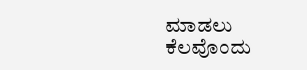ಮಾಡಲು ಕೆಲವೊಂದು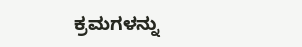ಕ್ರಮಗಳನ್ನು